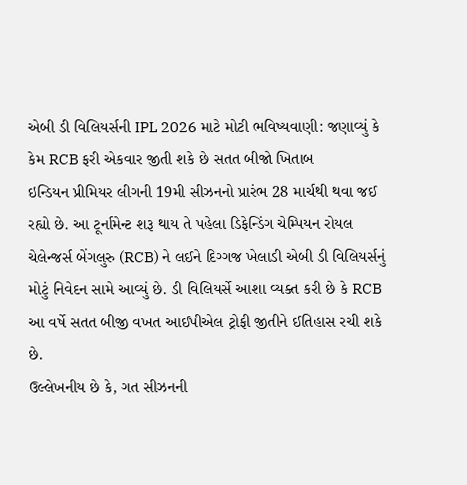એબી ડી વિલિયર્સની IPL 2026 માટે મોટી ભવિષ્યવાણી: જણાવ્યું કે કેમ RCB ફરી એકવાર જીતી શકે છે સતત બીજો ખિતાબ
ઇન્ડિયન પ્રીમિયર લીગની 19મી સીઝનનો પ્રારંભ 28 માર્ચથી થવા જઈ રહ્યો છે. આ ટૂર્નામેન્ટ શરૂ થાય તે પહેલા ડિફેન્ડિંગ ચેમ્પિયન રોયલ ચેલેન્જર્સ બેંગલુરુ (RCB) ને લઈને દિગ્ગજ ખેલાડી એબી ડી વિલિયર્સનું મોટું નિવેદન સામે આવ્યું છે. ડી વિલિયર્સે આશા વ્યક્ત કરી છે કે RCB આ વર્ષે સતત બીજી વખત આઈપીએલ ટ્રોફી જીતીને ઈતિહાસ રચી શકે છે.
ઉલ્લેખનીય છે કે, ગત સીઝનની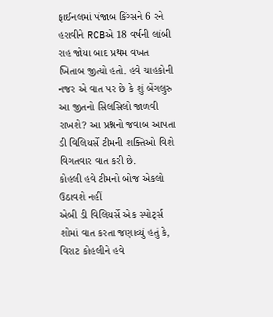ફાઈનલમાં પંજાબ કિંગ્સને 6 રને હરાવીને RCBએ 18 વર્ષની લાંબી રાહ જોયા બાદ પ્રથમ વખત ખિતાબ જીત્યો હતો. હવે ચાહકોની નજર એ વાત પર છે કે શું બેંગલુરુ આ જીતનો સિલસિલો જાળવી રાખશે? આ પ્રશ્નનો જવાબ આપતા ડી વિલિયર્સે ટીમની શક્તિઓ વિશે વિગતવાર વાત કરી છે.
કોહલી હવે ટીમનો બોજ એકલો ઉઠાવશે નહીં
એબી ડી વિલિયર્સે એક સ્પોર્ટ્સ શોમાં વાત કરતા જણાવ્યું હતું કે, વિરાટ કોહલીને હવે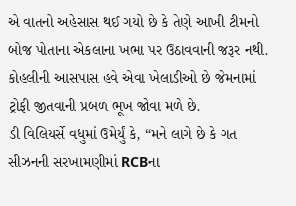એ વાતનો અહેસાસ થઈ ગયો છે કે તેણે આખી ટીમનો બોજ પોતાના એકલાના ખભા પર ઉઠાવવાની જરૂર નથી. કોહલીની આસપાસ હવે એવા ખેલાડીઓ છે જેમનામાં ટ્રોફી જીતવાની પ્રબળ ભૂખ જોવા મળે છે.
ડી વિલિયર્સે વધુમાં ઉમેર્યું કે, “મને લાગે છે કે ગત સીઝનની સરખામણીમાં RCBના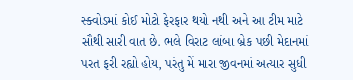સ્ક્વોડમાં કોઈ મોટો ફેરફાર થયો નથી અને આ ટીમ માટે સૌથી સારી વાત છે. ભલે વિરાટ લાંબા બ્રેક પછી મેદાનમાં પરત ફરી રહ્યો હોય, પરંતુ મેં મારા જીવનમાં અત્યાર સુધી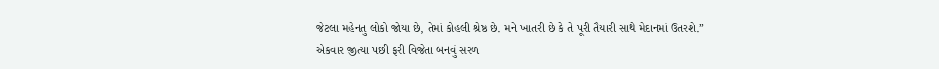જેટલા મહેનતુ લોકો જોયા છે, તેમાં કોહલી શ્રેષ્ઠ છે. મને ખાતરી છે કે તે પૂરી તૈયારી સાથે મેદાનમાં ઉતરશે.”
એકવાર જીત્યા પછી ફરી વિજેતા બનવું સરળ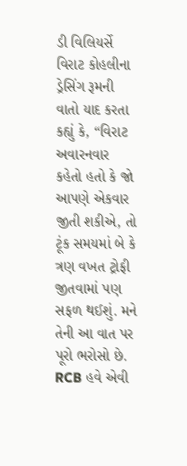ડી વિલિયર્સે વિરાટ કોહલીના ડ્રેસિંગ રૂમની વાતો યાદ કરતા કહ્યું કે, “વિરાટ અવારનવાર કહેતો હતો કે જો આપણે એકવાર જીતી શકીએ, તો ટૂંક સમયમાં બે કે ત્રણ વખત ટ્રોફી જીતવામાં પણ સફળ થઈશું. મને તેની આ વાત પર પૂરો ભરોસો છે. RCB હવે એવી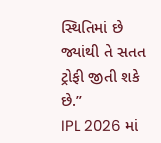સ્થિતિમાં છે જ્યાંથી તે સતત ટ્રોફી જીતી શકે છે.”
IPL 2026 માં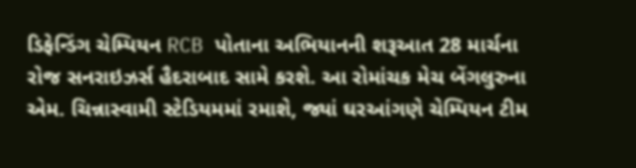ડિફેન્ડિંગ ચેમ્પિયન RCB પોતાના અભિયાનની શરૂઆત 28 માર્ચના રોજ સનરાઇઝર્સ હૈદરાબાદ સામે કરશે. આ રોમાંચક મેચ બેંગલુરુના એમ. ચિન્નાસ્વામી સ્ટેડિયમમાં રમાશે, જ્યાં ઘરઆંગણે ચેમ્પિયન ટીમ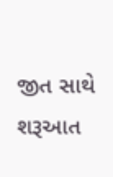જીત સાથે શરૂઆત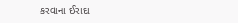કરવાના ઈરાદા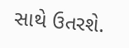સાથે ઉતરશે.